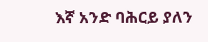እኛ አንድ ባሕርይ ያለን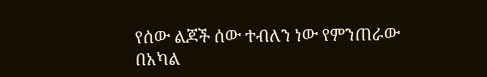የሰው ልጆች ሰው ተብለን ነው የምንጠራው በአካል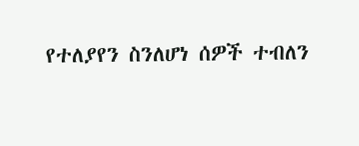የተለያየን ስንለሆነ ሰዎች ተብለን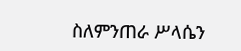ስለምንጠራ ሥላሴን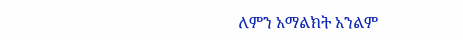ለምን አማልክት አንልም